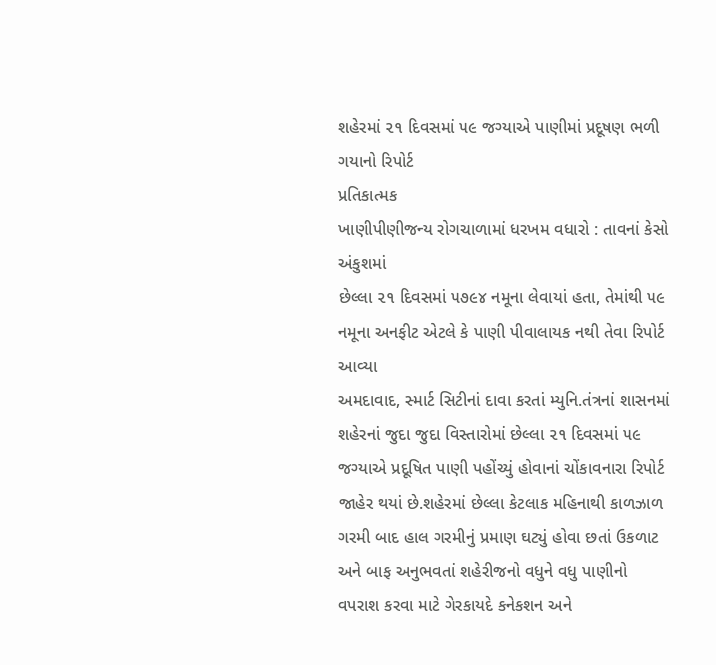શહેરમાં ૨૧ દિવસમાં ૫૯ જગ્યાએ પાણીમાં પ્રદૂષણ ભળી ગયાનો રિપોર્ટ
પ્રતિકાત્મક
ખાણીપીણીજન્ય રોગચાળામાં ધરખમ વધારો : તાવનાં કેસો અંકુશમાં
છેલ્લા ૨૧ દિવસમાં ૫૭૯૪ નમૂના લેવાયાં હતા, તેમાંથી ૫૯ નમૂના અનફીટ એટલે કે પાણી પીવાલાયક નથી તેવા રિપોર્ટ આવ્યા
અમદાવાદ, સ્માર્ટ સિટીનાં દાવા કરતાં મ્યુનિ.તંત્રનાં શાસનમાં શહેરનાં જુદા જુદા વિસ્તારોમાં છેલ્લા ૨૧ દિવસમાં ૫૯ જગ્યાએ પ્રદૂષિત પાણી પહોંચ્યું હોવાનાં ચોંકાવનારા રિપોર્ટ જાહેર થયાં છે.શહેરમાં છેલ્લા કેટલાક મહિનાથી કાળઝાળ ગરમી બાદ હાલ ગરમીનું પ્રમાણ ઘટ્યું હોવા છતાં ઉકળાટ અને બાફ અનુભવતાં શહેરીજનો વધુને વધુ પાણીનો વપરાશ કરવા માટે ગેરકાયદે કનેકશન અને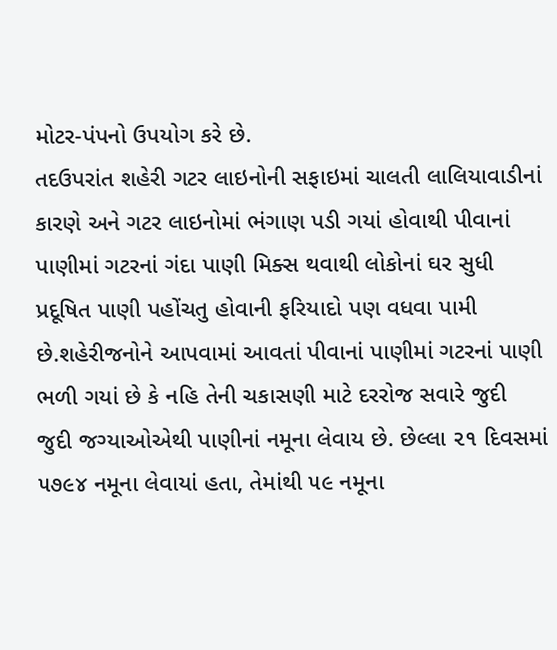મોટર-પંપનો ઉપયોગ કરે છે.
તદઉપરાંત શહેરી ગટર લાઇનોની સફાઇમાં ચાલતી લાલિયાવાડીનાં કારણે અને ગટર લાઇનોમાં ભંગાણ પડી ગયાં હોવાથી પીવાનાં પાણીમાં ગટરનાં ગંદા પાણી મિક્સ થવાથી લોકોનાં ઘર સુધી પ્રદૂષિત પાણી પહોંચતુ હોવાની ફરિયાદો પણ વધવા પામી છે.શહેરીજનોને આપવામાં આવતાં પીવાનાં પાણીમાં ગટરનાં પાણી ભળી ગયાં છે કે નહિ તેની ચકાસણી માટે દરરોજ સવારે જુદી જુદી જગ્યાઓએથી પાણીનાં નમૂના લેવાય છે. છેલ્લા ૨૧ દિવસમાં ૫૭૯૪ નમૂના લેવાયાં હતા, તેમાંથી ૫૯ નમૂના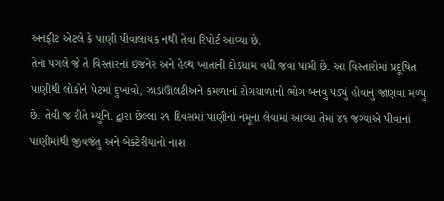અનફીટ એટલે કે પાણી પીવાલાયક નથી તેવા રિપોર્ટ આવ્યા છે.
તેના પગલે જે તે વિસ્તારનાં ઇજનેર અને હેલ્થ ખાતાની દોડધામ વધી જવા પામી છે. આ વિસ્તારોમાં પ્રદૂષિત પાણીથી લોકોને પેટમાં દુખાવો, ઝાડાઊલટીઅને કમળાનાં રોગચાળાનો ભોગ બનવુ પડ્યું હોવાનુ જાણવા મળ્યુ છે. તેવી જ રીતે મ્યુનિ. દ્વારા છેલ્લા ૨૧ દિવસમાં પાણીનાં નમૂના લેવામાં આવ્યા તેમાં ૪૧ જગ્યાએ પીવાનાં પાણીમાંથી જીવજંતુ અને બેક્ટેરીયાનો નાશ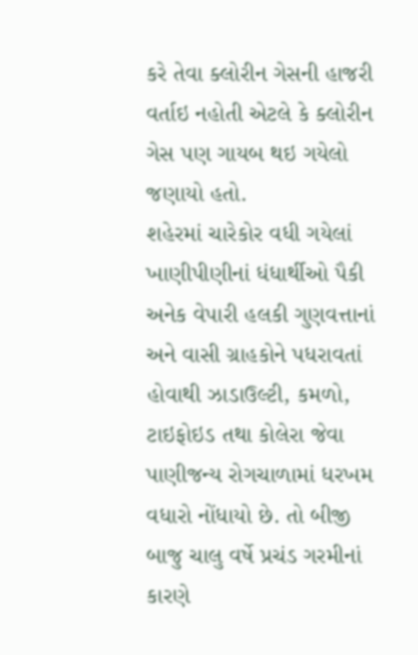કરે તેવા ક્લોરીન ગેસની હાજરી વર્તાઇ નહોતી એટલે કે ક્લોરીન ગેસ પણ ગાયબ થઇ ગયેલો જણાયો હતો.
શહેરમાં ચારેકોર વધી ગયેલાં ખાણીપીણીનાં ધંધાર્થીઓ પૈકી અનેક વેપારી હલકી ગુણવત્તાનાં અને વાસી ગ્રાહકોને પધરાવતાં હોવાથી ઝાડાઉલ્ટી, કમળો, ટાઇફોઇડ તથા કોલેરા જેવા પાણીજન્ય રોગચાળામાં ધરખમ વધારો નોંધાયો છે. તો બીજી બાજુ ચાલુ વર્ષે પ્રચંડ ગરમીનાં કારણે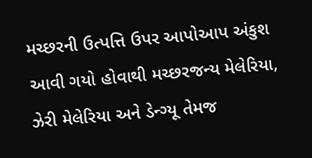મચ્છરની ઉત્પત્તિ ઉપર આપોઆપ અંકુશ આવી ગયો હોવાથી મચ્છરજન્ય મેલેરિયા, ઝેરી મેલેરિયા અને ડેન્ગ્યૂ તેમજ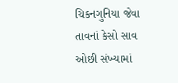ચિકનગુનિયા જેવા તાવનાં કેસો સાવ ઓછી સંખ્યામાં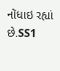નોંધાઇ રહ્યાં છે.SS1